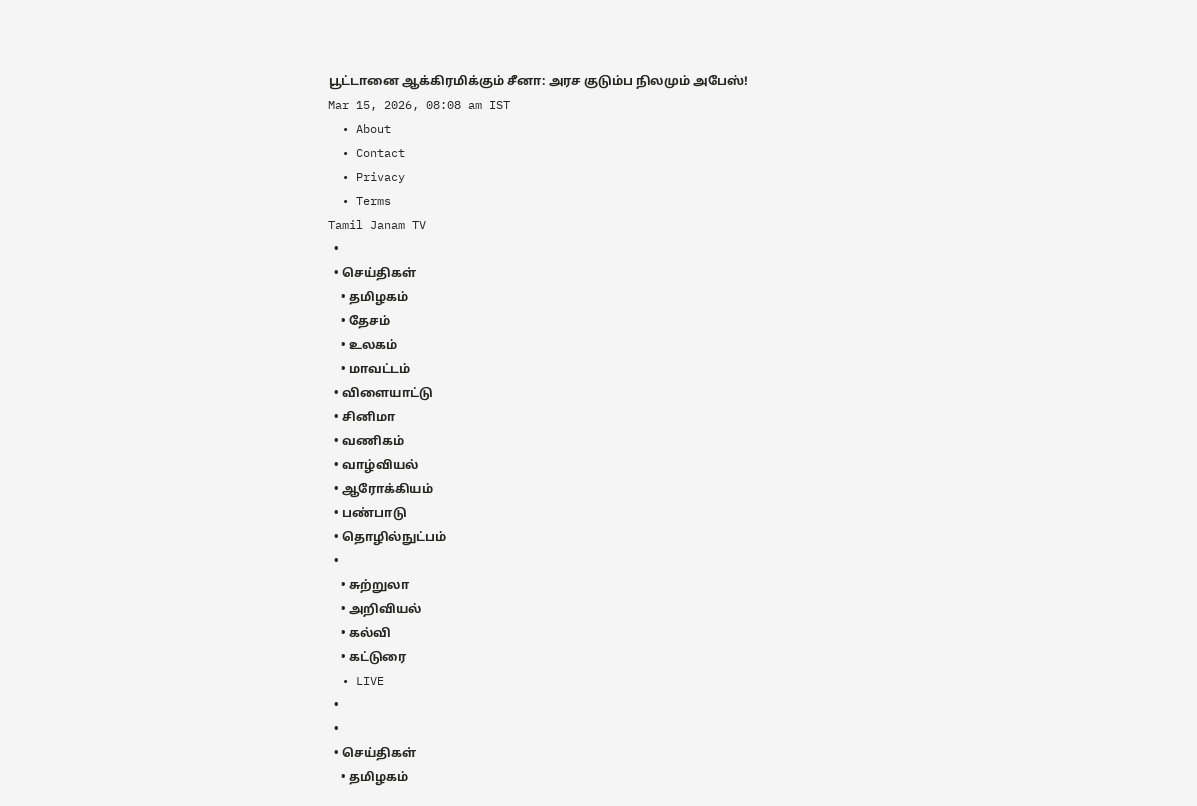பூட்டானை ஆக்கிரமிக்கும் சீனா: அரச குடும்ப நிலமும் அபேஸ்!
Mar 15, 2026, 08:08 am IST
  • About
  • Contact
  • Privacy
  • Terms
Tamil Janam TV
  •
  • செய்திகள்
    • தமிழகம்
    • தேசம்
    • உலகம்
    • மாவட்டம்
  • விளையாட்டு
  • சினிமா
  • வணிகம்
  • வாழ்வியல்
  • ஆரோக்கியம்
  • பண்பாடு
  • தொழில்நுட்பம்
  •
    • சுற்றுலா
    • அறிவியல்
    • கல்வி
    • கட்டுரை
  • LIVE
  •
  •
  • செய்திகள்
    • தமிழகம்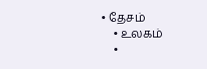• தேசம்
    • உலகம்
    •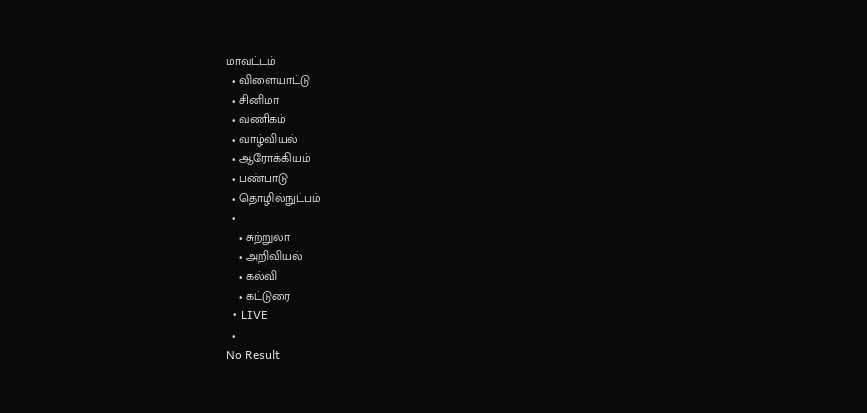மாவட்டம்
  • விளையாட்டு
  • சினிமா
  • வணிகம்
  • வாழ்வியல்
  • ஆரோக்கியம்
  • பண்பாடு
  • தொழில்நுட்பம்
  •
    • சுற்றுலா
    • அறிவியல்
    • கல்வி
    • கட்டுரை
  • LIVE
  •
No Result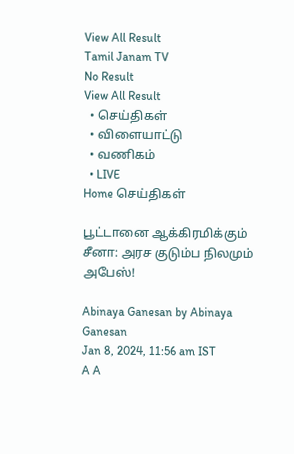View All Result
Tamil Janam TV
No Result
View All Result
  • செய்திகள்
  • விளையாட்டு
  • வணிகம்
  • LIVE
Home செய்திகள்

பூட்டானை ஆக்கிரமிக்கும் சீனா: அரச குடும்ப நிலமும் அபேஸ்!

Abinaya Ganesan by Abinaya Ganesan
Jan 8, 2024, 11:56 am IST
A A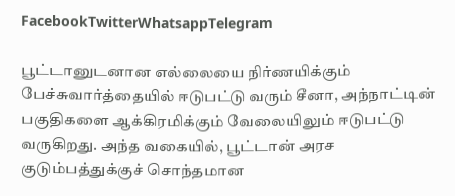FacebookTwitterWhatsappTelegram

பூட்டானுடனான எல்லையை நிர்ணயிக்கும் பேச்சுவார்த்தையில் ஈடுபட்டு வரும் சீனா, அந்நாட்டின் பகுதிகளை ஆக்கிரமிக்கும் வேலையிலும் ஈடுபட்டு வருகிறது. அந்த வகையில், பூட்டான் அரச குடும்பத்துக்குச் சொந்தமான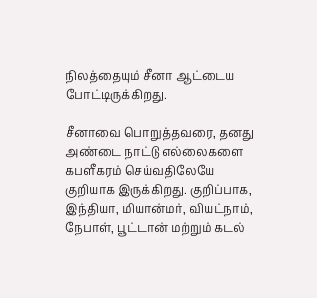நிலத்தையும் சீனா ஆட்டைய போட்டிருக்கிறது.

சீனாவை பொறுத்தவரை, தனது அண்டை நாட்டு எல்லைகளை கபளீகரம் செய்வதிலேயே குறியாக இருக்கிறது. குறிப்பாக, இந்தியா, மியான்மர், வியட்நாம், நேபாள், பூட்டான் மற்றும் கடல்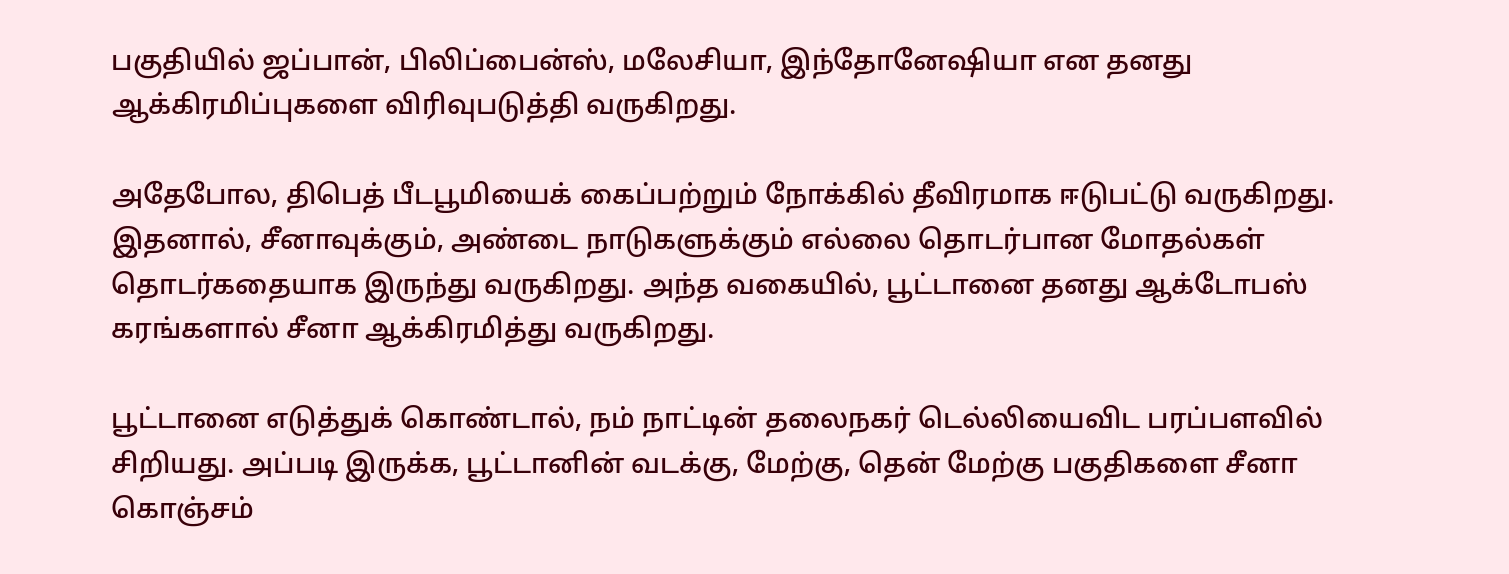பகுதியில் ஜப்பான், பிலிப்பைன்ஸ், மலேசியா, இந்தோனேஷியா என தனது ஆக்கிரமிப்புகளை விரிவுபடுத்தி வருகிறது.

அதேபோல, திபெத் பீடபூமியைக் கைப்பற்றும் நோக்கில் தீவிரமாக ஈடுபட்டு வருகிறது. இதனால், சீனாவுக்கும், அண்டை நாடுகளுக்கும் எல்லை தொடர்பான மோதல்கள் தொடர்கதையாக இருந்து வருகிறது. அந்த வகையில், பூட்டானை தனது ஆக்டோபஸ் கரங்களால் சீனா ஆக்கிரமித்து வருகிறது.

பூட்டானை எடுத்துக் கொண்டால், நம் நாட்டின் தலைநகர் டெல்லியைவிட பரப்பளவில் சிறியது. அப்படி இருக்க, பூட்டானின் வடக்கு, மேற்கு, தென் மேற்கு பகுதிகளை சீனா கொஞ்சம்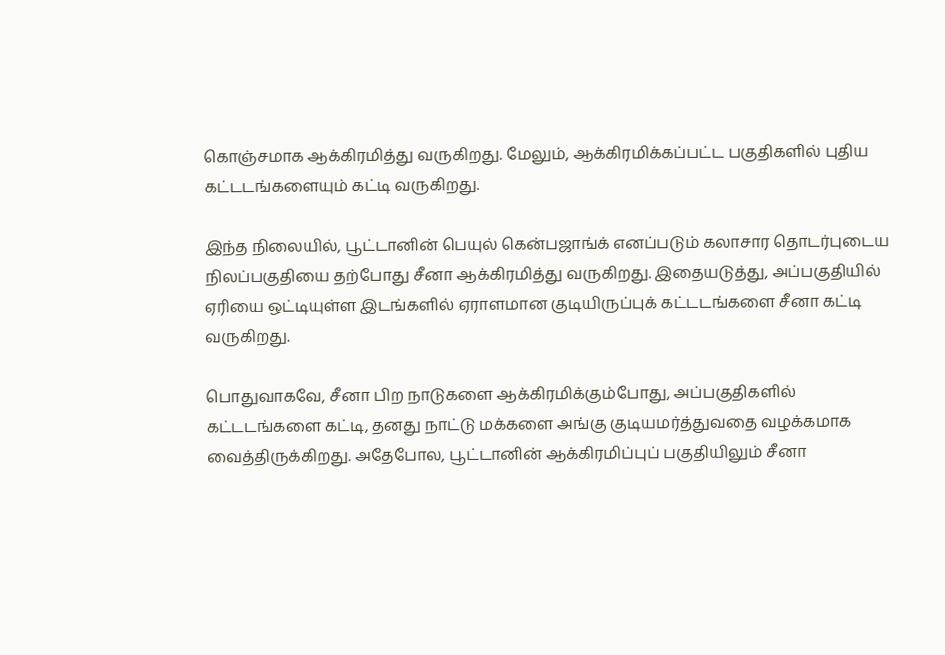கொஞ்சமாக ஆக்கிரமித்து வருகிறது. மேலும், ஆக்கிரமிக்கப்பட்ட பகுதிகளில் புதிய கட்டடங்களையும் கட்டி வருகிறது.

இந்த நிலையில், பூட்டானின் பெயுல் கென்பஜாங்க் எனப்படும் கலாசார தொடர்புடைய நிலப்பகுதியை தற்போது சீனா ஆக்கிரமித்து வருகிறது. இதையடுத்து, அப்பகுதியில் ஏரியை ஒட்டியுள்ள இடங்களில் ஏராளமான குடியிருப்புக் கட்டடங்களை சீனா கட்டி வருகிறது.

பொதுவாகவே, சீனா பிற நாடுகளை ஆக்கிரமிக்கும்போது, அப்பகுதிகளில் கட்டடங்களை கட்டி, தனது நாட்டு மக்களை அங்கு குடியமர்த்துவதை வழக்கமாக வைத்திருக்கிறது. அதேபோல, பூட்டானின் ஆக்கிரமிப்புப் பகுதியிலும் சீனா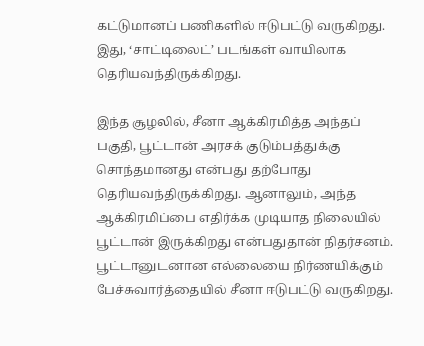கட்டுமானப் பணிகளில் ஈடுபட்டு வருகிறது. இது, ‘சாட்டிலைட்’ படங்கள் வாயிலாக தெரியவந்திருக்கிறது.

இந்த சூழலில், சீனா ஆக்கிரமித்த அந்தப் பகுதி, பூட்டான் அரசக் குடும்பத்துக்கு சொந்தமானது என்பது தற்போது தெரியவந்திருக்கிறது. ஆனாலும், அந்த ஆக்கிரமிப்பை எதிர்க்க முடியாத நிலையில் பூட்டான் இருக்கிறது என்பதுதான் நிதர்சனம். பூட்டானுடனான எல்லையை நிர்ணயிக்கும் பேச்சுவார்த்தையில் சீனா ஈடுபட்டு வருகிறது.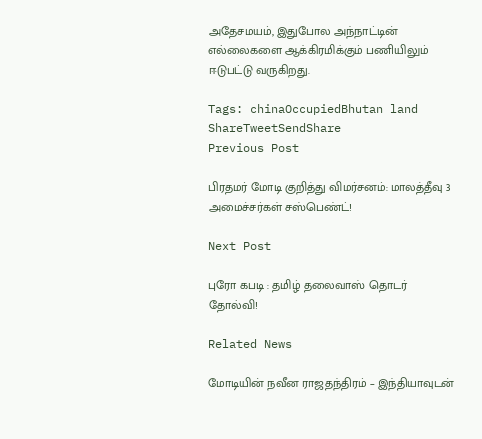அதேசமயம், இதுபோல அந்நாட்டின் எல்லைகளை ஆக்கிரமிக்கும் பணியிலும் ஈடுபட்டு வருகிறது.

Tags: chinaOccupiedBhutan land
ShareTweetSendShare
Previous Post

பிரதமர் மோடி குறித்து விமர்சனம்: மாலத்தீவு 3 அமைச்சர்கள் சஸ்பெண்ட்!

Next Post

புரோ கபடி : தமிழ் தலைவாஸ் தொடர் தோல்வி!

Related News

மோடியின் நவீன ராஜதந்திரம் – இந்தியாவுடன்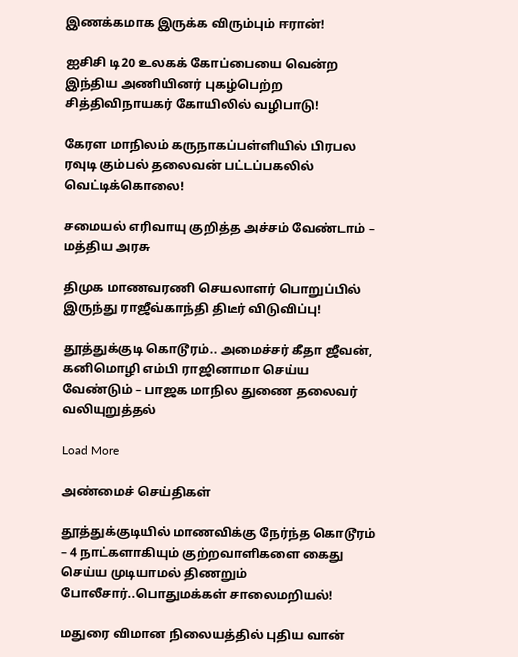இணக்கமாக இருக்க விரும்பும் ஈரான்!

ஐசிசி டி20 உலகக் கோப்பையை வென்ற இந்திய அணியினர் புகழ்பெற்ற சித்திவிநாயகர் கோயிலில் வழிபாடு!

கேரள மாநிலம் கருநாகப்பள்ளியில் பிரபல ரவுடி கும்பல் தலைவன் பட்டப்பகலில் வெட்டிக்கொலை!

சமையல் எரிவாயு குறித்த அச்சம் வேண்டாம் – மத்திய அரசு

திமுக மாணவரணி செயலாளர் பொறுப்பில் இருந்து ராஜீவ்காந்தி திடீர் விடுவிப்பு!

தூத்துக்குடி கொடூரம்.. அமைச்சர் கீதா ஜீவன், கனிமொழி எம்பி ராஜினாமா செய்ய வேண்டும் – பாஜக மாநில துணை தலைவர் வலியுறுத்தல்

Load More

அண்மைச் செய்திகள்

தூத்துக்குடியில் மாணவிக்கு நேர்ந்த கொடூரம் – 4 நாட்களாகியும் குற்றவாளிகளை கைது செய்ய முடியாமல் திணறும் போலீசார்..பொதுமக்கள் சாலைமறியல்!

மதுரை விமான நிலையத்தில் புதிய வான்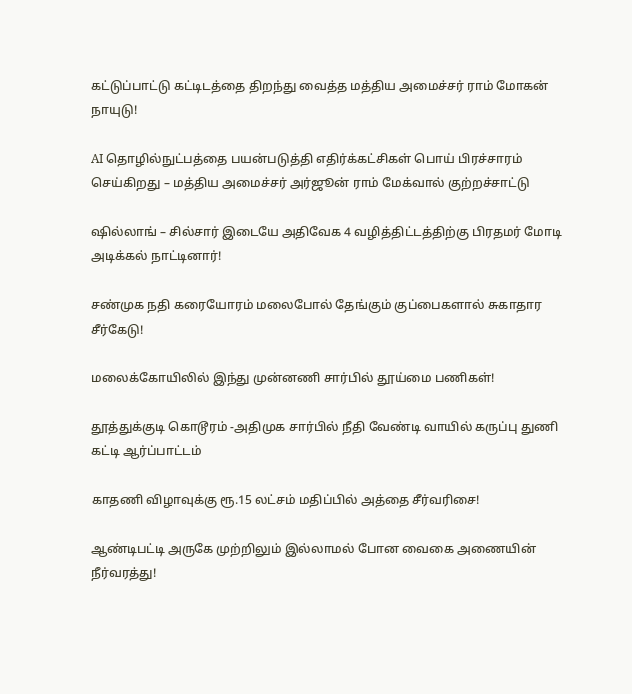கட்டுப்பாட்டு கட்டிடத்தை திறந்து வைத்த மத்திய அமைச்சர் ராம் மோகன் நாயுடு!

AI தொழில்நுட்பத்தை பயன்படுத்தி எதிர்க்கட்சிகள் பொய் பிரச்சாரம் செய்கிறது – மத்திய அமைச்சர் அர்ஜூன் ராம் மேக்வால் குற்றச்சாட்டு

ஷில்லாங் – சில்சார் இடையே அதிவேக 4 வழித்திட்டத்திற்கு பிரதமர் மோடி அடிக்கல் நாட்டினார்!

சண்முக நதி கரையோரம் மலைபோல் தேங்கும் குப்பைகளால் சுகாதார சீர்கேடு!

மலைக்கோயிலில் இந்து முன்னணி சார்பில் தூய்மை பணிகள்!

தூத்துக்குடி கொடூரம் -அதிமுக சார்பில் நீதி வேண்டி வாயில் கருப்பு துணி கட்டி ஆர்ப்பாட்டம்

காதணி விழாவுக்கு ரூ.15 லட்சம் மதிப்பில் அத்தை சீர்வரிசை!

ஆண்டிபட்டி அருகே முற்றிலும் இல்லாமல் போன வைகை அணையின் நீர்வரத்து!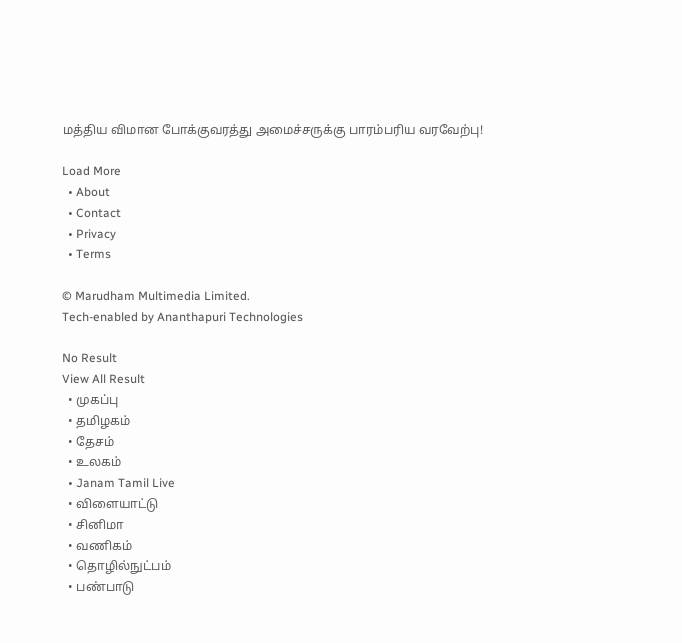மத்திய விமான போக்குவரத்து அமைச்சருக்கு பாரம்பரிய வரவேற்பு!

Load More
  • About
  • Contact
  • Privacy
  • Terms

© Marudham Multimedia Limited.
Tech-enabled by Ananthapuri Technologies

No Result
View All Result
  • முகப்பு
  • தமிழகம்
  • தேசம்
  • உலகம்
  • Janam Tamil Live
  • விளையாட்டு
  • சினிமா
  • வணிகம்
  • தொழில்நுட்பம்
  • பண்பாடு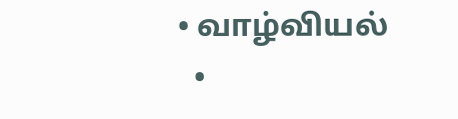• வாழ்வியல்
  •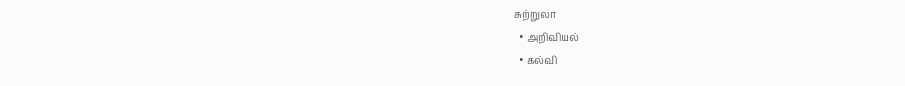சுற்றுலா
  • அறிவியல்
  • கல்வி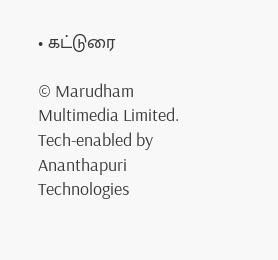• கட்டுரை

© Marudham Multimedia Limited.
Tech-enabled by Ananthapuri Technologies